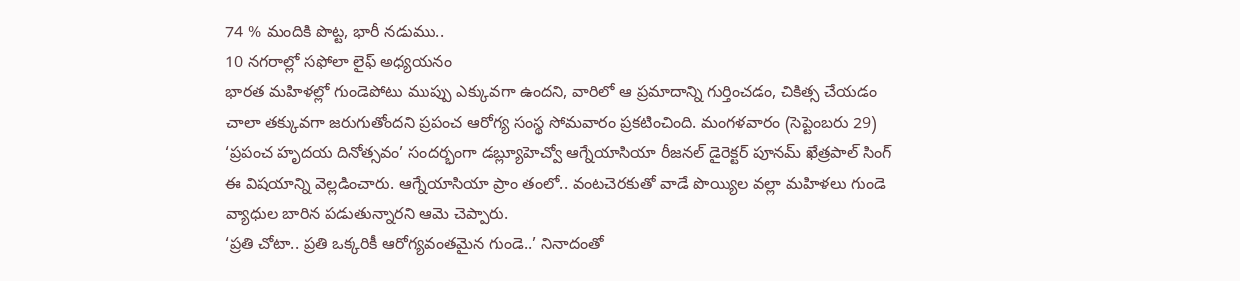74 % మందికి పొట్ట, భారీ నడుము..
10 నగరాల్లో సఫోలా లైఫ్ అధ్యయనం
భారత మహిళల్లో గుండెపోటు ముప్పు ఎక్కువగా ఉందని, వారిలో ఆ ప్రమాదాన్ని గుర్తించడం, చికిత్స చేయడం చాలా తక్కువగా జరుగుతోందని ప్రపంచ ఆరోగ్య సంస్థ సోమవారం ప్రకటించింది. మంగళవారం (సెప్టెంబరు 29) ‘ప్రపంచ హృదయ దినోత్సవం’ సందర్భంగా డబ్ల్యూహెచ్వో ఆగ్నేయాసియా రీజనల్ డైరెక్టర్ పూనమ్ ఖేత్రపాల్ సింగ్ ఈ విషయాన్ని వెల్లడించారు. ఆగ్నేయాసియా ప్రాం తంలో.. వంటచెరకుతో వాడే పొయ్యిల వల్లా మహిళలు గుండె వ్యాధుల బారిన పడుతున్నారని ఆమె చెప్పారు.
‘ప్రతి చోటా.. ప్రతి ఒక్కరికీ ఆరోగ్యవంతమైన గుండె..’ నినాదంతో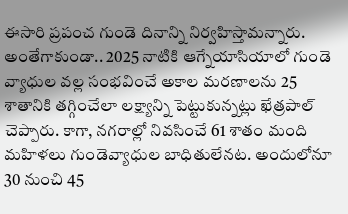ఈసారి ప్రపంచ గుండె దినాన్ని నిర్వహిస్తామన్నారు. అంతేగాకుండా.. 2025 నాటికి ఆగ్నేయాసియాలో గుండె వ్యాధుల వల్ల సంభవించే అకాల మరణాలను 25 శాతానికి తగ్గించేలా లక్ష్యాన్ని పెట్టుకున్నట్లు ఖేత్రపాల్ చెప్పారు. కాగా, నగరాల్లో నివసించే 61 శాతం మంది మహిళలు గుండెవ్యాధుల బాధితులేనట. అందులోనూ 30 నుంచి 45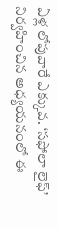ఏళ్ల లోపువారే ఎక్కువ. ‘సఫోలా లైఫ్’ నిర్వహించిన అధ్యయనంలో ఈ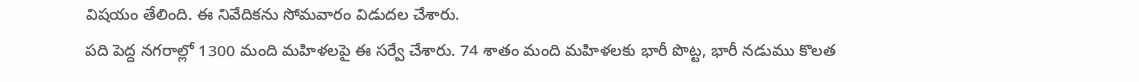విషయం తేలింది. ఈ నివేదికను సోమవారం విడుదల చేశారు.
పది పెద్ద నగరాల్లో 1300 మంది మహిళలపై ఈ సర్వే చేశారు. 74 శాతం మంది మహిళలకు భారీ పొట్ట, భారీ నడుము కొలత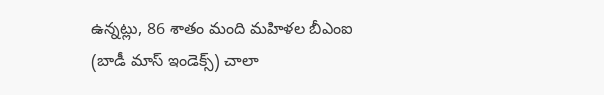ఉన్నట్లు, 86 శాతం మంది మహిళల బీఎంఐ (బాడీ మాస్ ఇండెక్స్) చాలా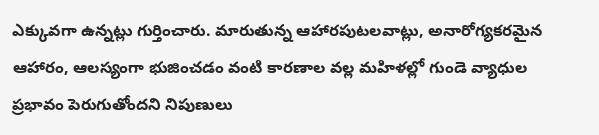ఎక్కువగా ఉన్నట్లు గుర్తించారు. మారుతున్న ఆహారపుటలవాట్లు, అనారోగ్యకరమైన ఆహారం, ఆలస్యంగా భుజించడం వంటి కారణాల వల్ల మహిళల్లో గుండె వ్యాధుల ప్రభావం పెరుగుతోందని నిపుణులు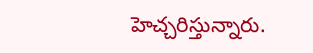హెచ్చరిస్తున్నారు.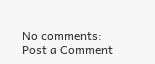No comments:
Post a Comment